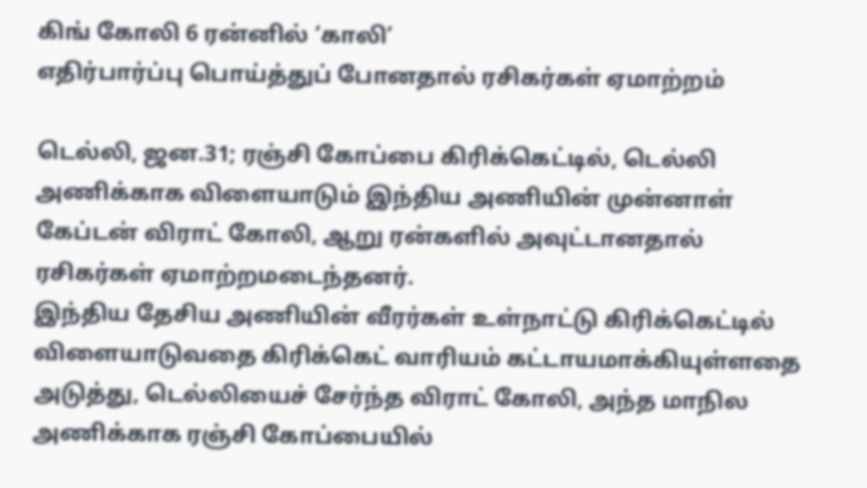கிங் கோலி 6 ரன்னில் ‘காலி’
எதிர்பார்ப்பு பொய்த்துப் போனதால் ரசிகர்கள் ஏமாற்றம்

டெல்லி, ஜன.31; ரஞ்சி கோப்பை கிரிக்கெட்டில், டெல்லி அணிக்காக விளையாடும் இந்திய அணியின் முன்னாள் கேப்டன் விராட் கோலி, ஆறு ரன்களில் அவுட்டானதால் ரசிகர்கள் ஏமாற்றமடைந்தனர்.
இந்திய தேசிய அணியின் வீரர்கள் உள்நாட்டு கிரிக்கெட்டில் விளையாடுவதை கிரிக்கெட் வாரியம் கட்டாயமாக்கியுள்ளதை அடுத்து, டெல்லியைச் சேர்ந்த விராட் கோலி, அந்த மாநில அணிக்காக ரஞ்சி கோப்பையில்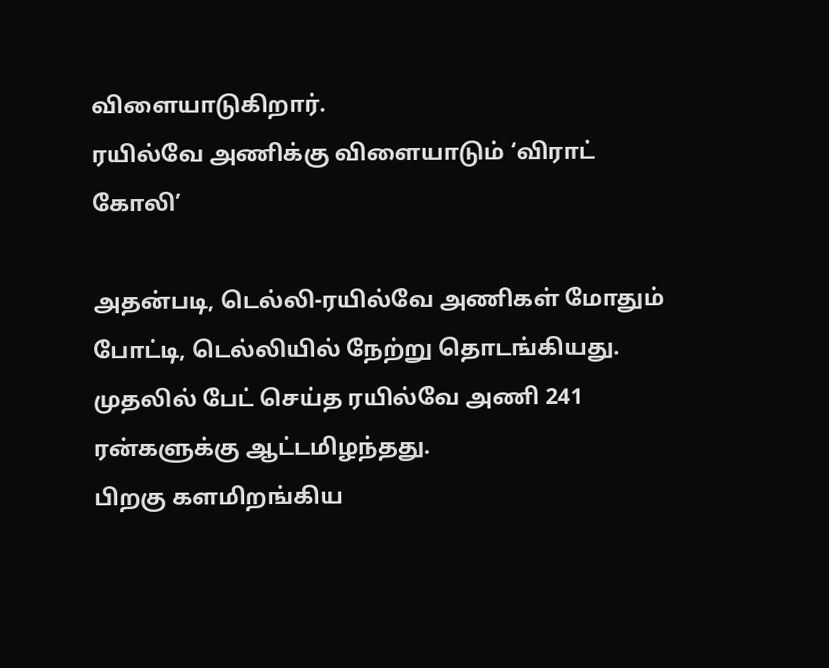விளையாடுகிறார்.
ரயில்வே அணிக்கு விளையாடும் ‘விராட் கோலி’

அதன்படி, டெல்லி-ரயில்வே அணிகள் மோதும் போட்டி, டெல்லியில் நேற்று தொடங்கியது. முதலில் பேட் செய்த ரயில்வே அணி 241 ரன்களுக்கு ஆட்டமிழந்தது.
பிறகு களமிறங்கிய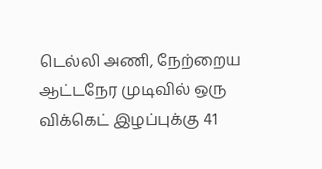டெல்லி அணி, நேற்றைய ஆட்டநேர முடிவில் ஒரு விக்கெட் இழப்புக்கு 41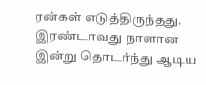ரன்கள் எடுத்திருந்தது.
இரண்டாவது நாளான இன்று தொடர்ந்து ஆடிய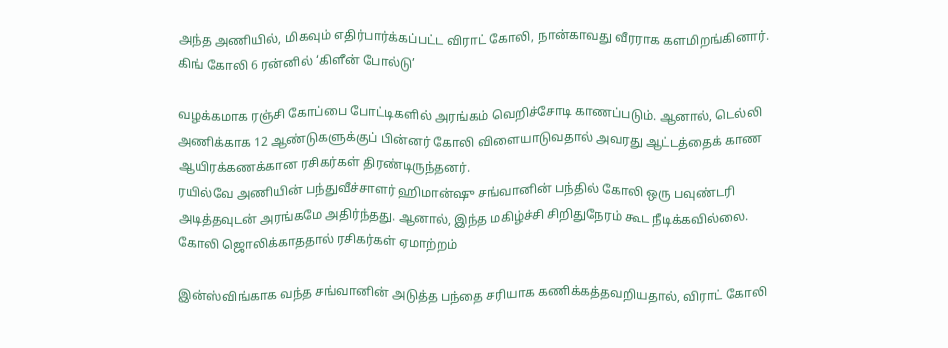அந்த அணியில், மிகவும் எதிர்பார்க்கப்பட்ட விராட் கோலி, நான்காவது வீரராக களமிறங்கினார்.
கிங் கோலி 6 ரன்னில் ‘கிளீன் போல்டு’

வழக்கமாக ரஞ்சி கோப்பை போட்டிகளில் அரங்கம் வெறிச்சோடி காணப்படும். ஆனால், டெல்லி அணிக்காக 12 ஆண்டுகளுக்குப் பின்னர் கோலி விளையாடுவதால் அவரது ஆட்டத்தைக் காண ஆயிரக்கணக்கான ரசிகர்கள் திரண்டிருந்தனர்.
ரயில்வே அணியின் பந்துவீச்சாளர் ஹிமான்ஷு சங்வானின் பந்தில் கோலி ஒரு பவுண்டரி அடித்தவுடன் அரங்கமே அதிர்ந்தது. ஆனால், இந்த மகிழ்ச்சி சிறிதுநேரம் கூட நீடிக்கவில்லை.
கோலி ஜொலிக்காததால் ரசிகர்கள் ஏமாற்றம்

இன்ஸ்விங்காக வந்த சங்வானின் அடுத்த பந்தை சரியாக கணிக்கத்தவறியதால், விராட் கோலி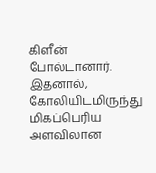கிளீன் போல்டானார். இதனால், கோலியிடமிருந்து மிகப்பெரிய அளவிலான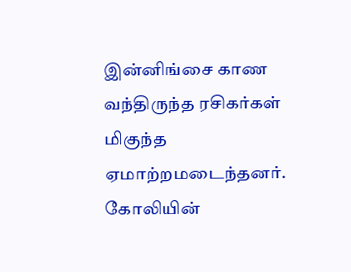இன்னிங்சை காண வந்திருந்த ரசிகர்கள் மிகுந்த ஏமாற்றமடைந்தனர்.
கோலியின்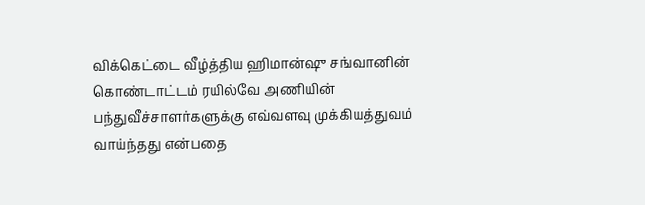விக்கெட்டை வீழ்த்திய ஹிமான்ஷு சங்வானின் கொண்டாட்டம் ரயில்வே அணியின் பந்துவீச்சாளர்களுக்கு எவ்வளவு முக்கியத்துவம் வாய்ந்தது என்பதை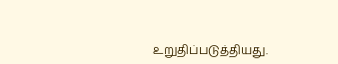உறுதிப்படுத்தியது.